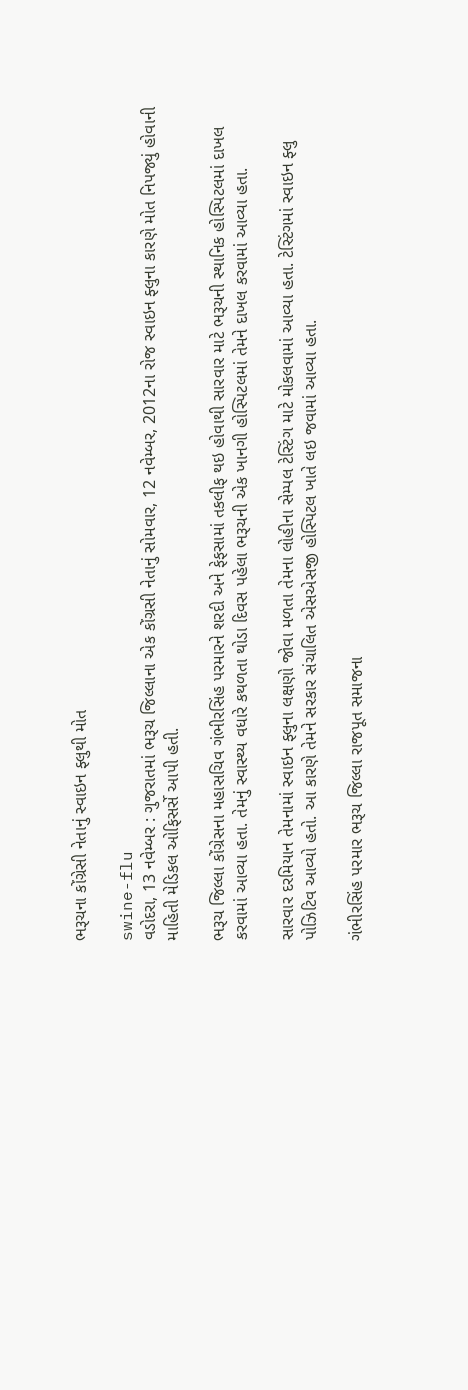ભરૂચના કોંગ્રેસી નેતાનું સ્વાઇન ફ્લુથી મોત

swine-flu
વડોદરા, 13 નવેમ્બર : ગુજરાતમાં ભરૂચ જિલ્લાના એક કોંગ્રસી નેતાનું સોમવાર, 12 નવેમ્બર, 2012ના રોજ સ્વાઇન ફ્લુના કારણે મોત નિપજ્યું હોવાની માહિતી મેડિકલ ઓફિસર્સે આપી હતી.

ભરૂચ જિલ્લા કોંગ્રેસના મહાસચિવ ગંભીરસિંહ પરમારને શરદી અને ફેફસામાં તકલીફ થઇ હોવાથી સારવાર માટે ભરૂચની સ્થાનિક હોસ્પિટલમાં દાખલ કરવામાં આવ્યા હતા. તેમનું સ્વાસ્થ્ય વધારે કથળતા થોડા દિવસ પહેલા ભરૂચની એક ખાનગી હોસ્પિટલમાં તેમને દાખલ કરવામાં આવ્યા હતા.

સારવાર દરમિયાન તેમનામાં સ્વાઇન ફ્લુના લક્ષણો જોવા મળતા તેમના લોહીના સેમ્પલ ટેસ્ટિંગ માટે મોકલવામાં આવ્યા હતા. ટેસ્ટિંગમાં સ્વાઇન ફ્લુ પોઝિટિવ આવ્યો હતો. આ કારણે તેમને સરકાર સંચાલિત એસએસજી હોસ્પિટલ ખાતે લઇ જવામાં આવ્યા હતા.

ગંભીરસિંહ પરમાર ભરૂચ જિલ્લા રાજપૂત સમાજના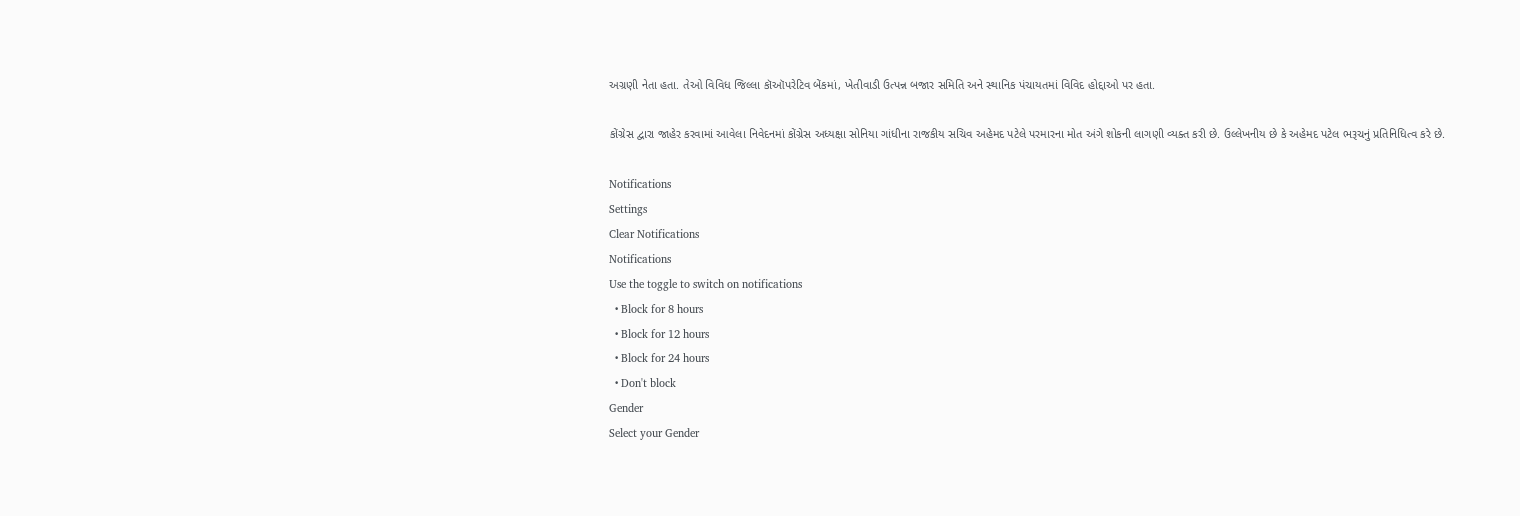અગ્રણી નેતા હતા. તેઓ વિવિધ જિલ્લા કૉઑપરેટિવ બેંકમાં, ખેતીવાડી ઉત્પન્ન બજાર સમિતિ અને સ્થાનિક પંચાયતમાં વિવિદ હોદ્દાઓ પર હતા.

કોંગ્રેસ દ્વારા જાહેર કરવામાં આવેલા નિવેદનમાં કોંગ્રેસ અધ્યક્ષા સોનિયા ગાંધીના રાજકીય સચિવ અહેમદ પટેલે પરમારના મોત અંગે શોકની લાગણી વ્યક્ત કરી છે. ઉલ્લેખનીય છે કે અહેમદ પટેલ ભરૂચનું પ્રતિનિધિત્વ કરે છે.

Notifications
Settings
Clear Notifications
Notifications
Use the toggle to switch on notifications
  • Block for 8 hours
  • Block for 12 hours
  • Block for 24 hours
  • Don't block
Gender
Select your Gender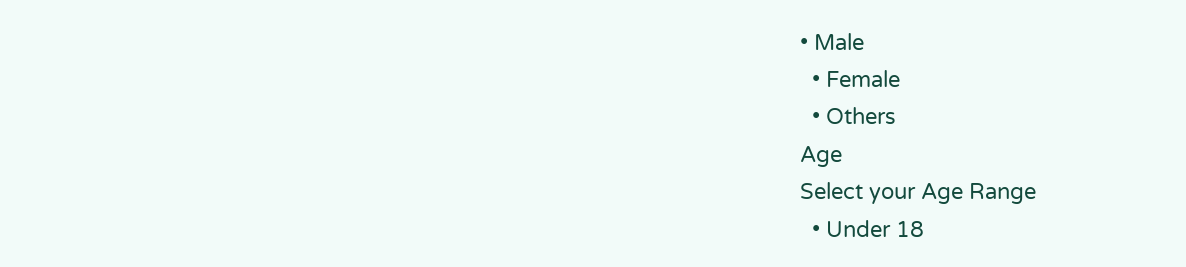• Male
  • Female
  • Others
Age
Select your Age Range
  • Under 18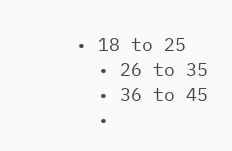• 18 to 25
  • 26 to 35
  • 36 to 45
  •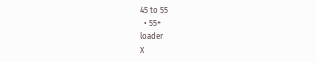45 to 55
  • 55+
loader
X